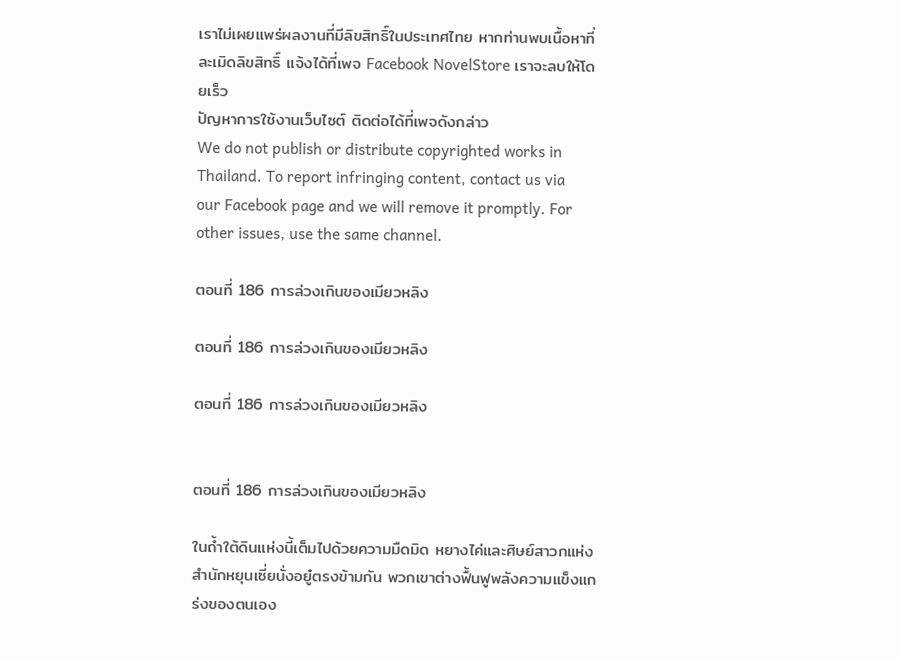เราไม่เผยแพร่ผลงานที่มีลิขสิทธิ์ในประเทศไทย หากท่านพบเนื้อหาที่ละเมิดลิขสิทธิ์ แจ้งได้ที่เพจ Facebook NovelStore เราจะลบให้โดยเร็ว
ปัญหาการใช้งานเว็บไซต์ ติดต่อได้ที่เพจดังกล่าว
We do not publish or distribute copyrighted works in Thailand. To report infringing content, contact us via our Facebook page and we will remove it promptly. For other issues, use the same channel.

ตอนที่ 186 การล่วงเกินของเมียวหลิง

ตอนที่ 186 การล่วงเกินของเมียวหลิง

ตอนที่ 186 การล่วงเกินของเมียวหลิง


ตอนที่ 186 การล่วงเกินของเมียวหลิง

ในถ้ำใต้ดินแห่งนี้เต็มไปด้วยความมืดมิด หยางไค่และศิษย์สาวกแห่งสำนักหยุนเซี่ยนั่งอยู๋ตรงข้ามกัน พวกเขาต่างฟื้นฟูพลังความแข็งแกร่งของตนเอง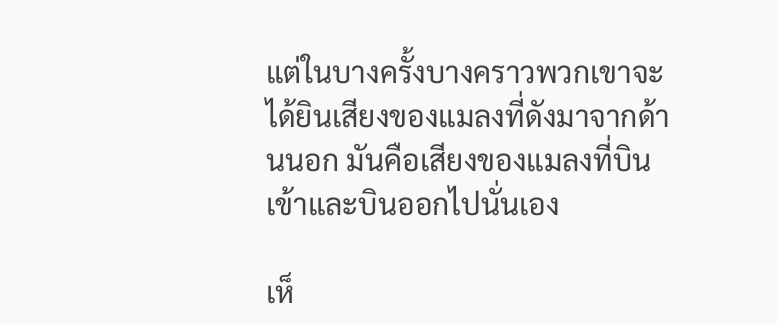แต่ในบางครั้งบางคราวพวกเขาจะได้ยินเสียงของแมลงที่ดังมาจากด้านนอก มันคือเสียงของแมลงที่บินเข้าและบินออกไปนั่นเอง

เห็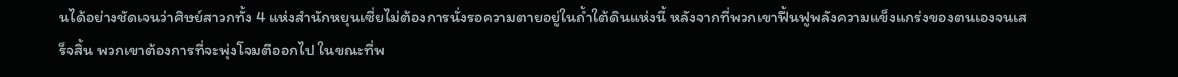นได้อย่างชัดเจนว่าศิษย์สาวกทั้ง 4 แห่งสำนักหยุนเซี่ยไม่ต้องการนั่งรอความตายอยู่ในถ้ำใต้ดินแห่งนี้ หลังจากที่พวกเขาฟื้นฟูพลังความแข็งแกร่งของตนเองจนเสร็จสิ้น พวกเขาต้องการที่จะพุ่งโจมตีออกไป ในขณะที่พ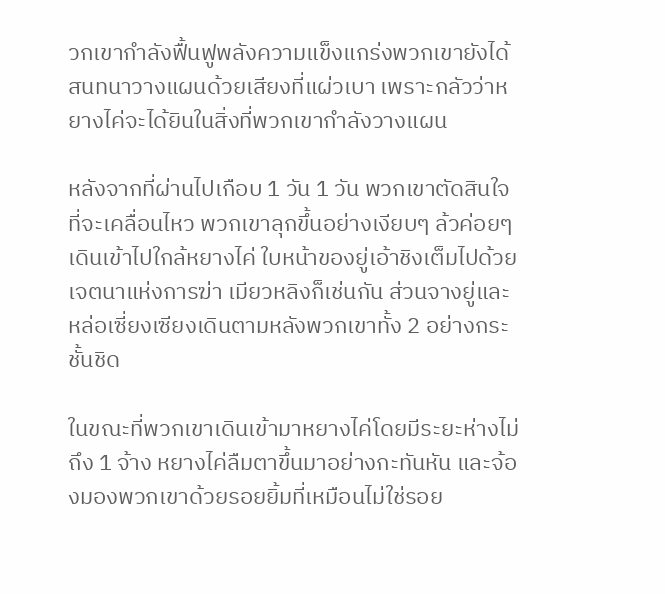วกเขากำลังฟื้นฟูพลังความแข็งแกร่งพวกเขายังได้สนทนาวางแผนด้วยเสียงที่แผ่วเบา เพราะกลัวว่าหยางไค่จะได้ยินในสิ่งที่พวกเขากำลังวางแผน

หลังจากที่ผ่านไปเกือบ 1 วัน 1 วัน พวกเขาตัดสินใจที่จะเคลื่อนไหว พวกเขาลุกขึ้นอย่างเงียบๆ ล้วค่อยๆเดินเข้าไปใกล้หยางไค่ ใบหน้าของยู่เอ้าชิงเต็มไปด้วยเจตนาแห่งการฆ่า เมียวหลิงก็เช่นกัน ส่วนจางยู่และหล่อเซี่ยงเซียงเดินตามหลังพวกเขาทั้ง 2 อย่างกระชั้นชิด

ในขณะที่พวกเขาเดินเข้ามาหยางไค่โดยมีระยะห่างไม่ถึง 1 จ้าง หยางไค่ลืมตาขึ้นมาอย่างกะทันหัน และจ้องมองพวกเขาด้วยรอยยิ้มที่เหมือนไม่ใช่รอย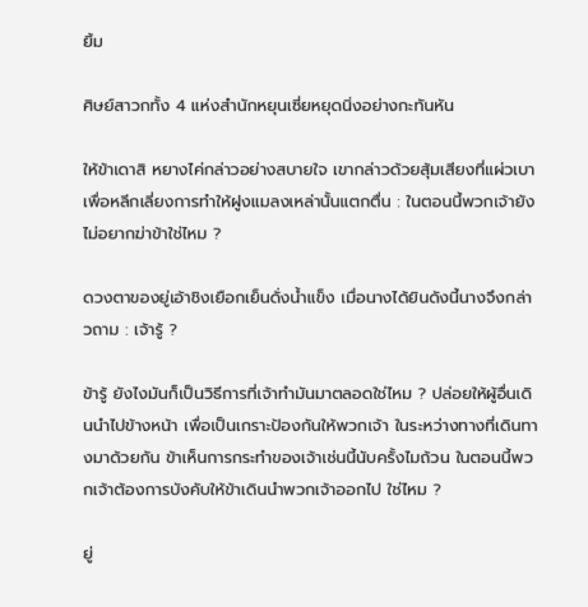ยิ้ม

ศิษย์สาวกทั้ง 4 แห่งสำนักหยุนเซี่ยหยุดนิ่งอย่างกะทันหัน

ให้ข้าเดาสิ หยางไค่กล่าวอย่างสบายใจ เขากล่าวด้วยสุ้มเสียงที่แผ่วเบาเพื่อหลีกเลี่ยงการทำให้ฝูงแมลงเหล่านั้นแตกตื่น : ในตอนนี้พวกเจ้ายังไม่อยากฆ่าข้าใช่ไหม ?

ดวงตาของยู่เอ้าชิงเยือกเย็นดั่งน้ำแข็ง เมื่อนางได้ยินดังนี้นางจึงกล่าวถาม : เจ้ารู้ ?

ข้ารู้ ยังไงมันก็เป็นวิธีการที่เจ้าทำมันมาตลอดใช่ไหม ? ปล่อยให้ผู้อื่นเดินนำไปข้างหน้า เพื่อเป็นเกราะป้องกันให้พวกเจ้า ในระหว่างทางที่เดินทางมาด้วยกัน ข้าเห็นการกระทำของเจ้าเช่นนี้นับครั้งไมถ้วน ในตอนนี้พวกเจ้าต้องการบังคับให้ข้าเดินนำพวกเจ้าออกไป ใช่ไหม ?

ยู่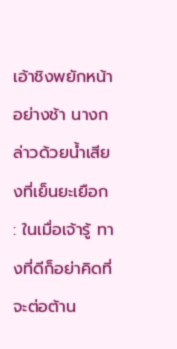เอ้าชิงพยักหน้าอย่างช้า นางกล่าวด้วยน้ำเสียงที่เย็นยะเยือก : ในเมื่อเจ้ารู้ ทางที่ดีก็อย่าคิดที่จะต่อต้าน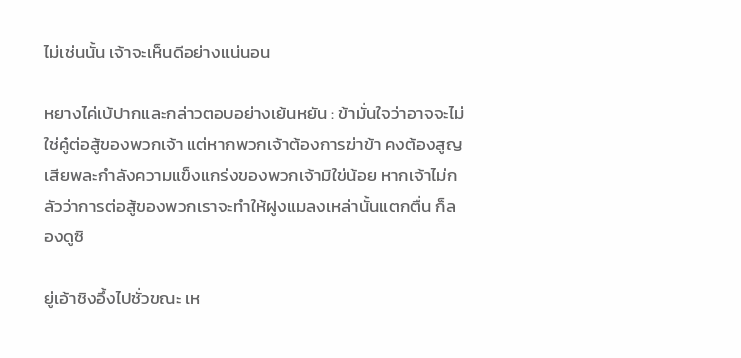ไม่เช่นนั้น เจ้าจะเห็นดีอย่างแน่นอน

หยางไค่เบ้ปากและกล่าวตอบอย่างเย้นหยัน : ข้ามั่นใจว่าอาจจะไม่ใช่คู๋ต่อสู้ของพวกเจ้า แต่หากพวกเจ้าต้องการฆ่าข้า คงต้องสูญเสียพละกำลังความแข็งแกร่งของพวกเจ้ามิใข่น้อย หากเจ้าไม่กลัวว่าการต่อสู้ของพวกเราจะทำให้ฝูงแมลงเหล่านั้นแตกตื่น ก็ลองดูซิ

ยู่เอ้าชิงอึ้งไปชั่วขณะ เห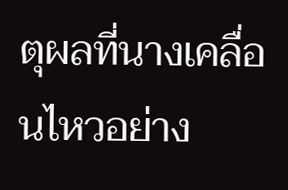ตุผลที่นางเคลื่อนไหวอย่าง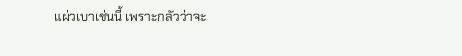แผ่วเบาเช่นนี้ เพราะกลัวว่าจะ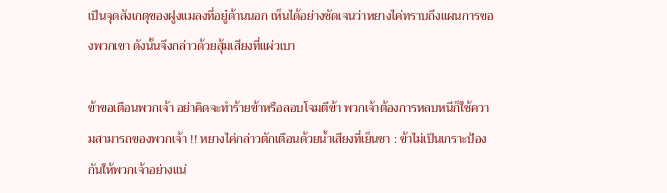เป็นจุดสังเกตุของฝูงแมลงที่อยู๋ด้านนอก เห็นได้อย่างชัดเจนว่าหยางไค่ทราบถึงแผนการของพวกเขา ดังนั้นจึงกล่าวด้วยสุ้มเสียงที่แผ่วเบา

ข้าขอเตือนพวกเจ้า อย่าคิดจะทำร้ายข้าหรือลอบโจมตีข้า พวกเจ้าต้องการหลบหนีก็ใช้ความสามารถของพวกเจ้า !! หยางไค่กล่าวตักเตือนด้วยน้ำเสียงที่เย็นชา : ข้าไม่เป็นเกราะป้องกันให้พวกเจ้าอย่างแน่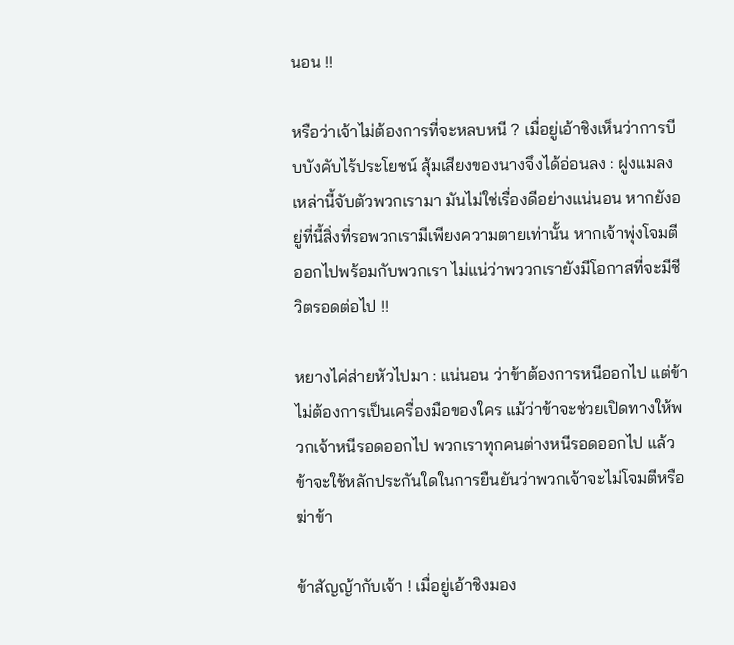นอน !!

หรือว่าเจ้าไม่ต้องการที่จะหลบหนี ? เมื่อยู่เอ้าชิงเห็นว่าการบีบบังคับไร้ประโยชน์ สุ้มเสียงของนางจึงได้อ่อนลง : ฝูงแมลงเหล่านี้จับตัวพวกเรามา มันไม่ใช่เรื่องดีอย่างแน่นอน หากยังอยู่ที่นี้สิ่งที่รอพวกเรามีเพียงความตายเท่านั้น หากเจ้าพุ่งโจมตีออกไปพร้อมกับพวกเรา ไม่แน่ว่าพววกเรายังมีโอกาสที่จะมีชีวิตรอดต่อไป !!

หยางไค่ส่ายหัวไปมา : แน่นอน ว่าข้าต้องการหนีออกไป แต่ข้าไม่ต้องการเป็นเครื่องมือของใคร แม้ว่าข้าจะช่วยเปิดทางให้พวกเจ้าหนีรอดออกไป พวกเราทุกคนต่างหนีรอดออกไป แล้วข้าจะใช้หลักประกันใดในการยืนยันว่าพวกเจ้าจะไม่โจมตีหรือฆ่าข้า

ข้าสัญญ้ากับเจ้า ! เมื่อยู่เอ้าชิงมอง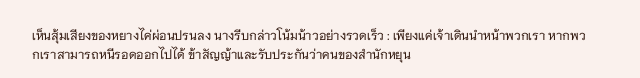เห็นสุ้มเสียงของหยางไค่ผ่อนปรนลง นางรีบกล่าวโน้มน้าวอย่างรวดเร็ว : เพียงแค่เจ้าเดินนำหน้าพวกเรา หากพวกเราสามารถหนีรอดออกไปได้ ข้าสัญญ้าและรับประกันว่าคนของสำนักหยุน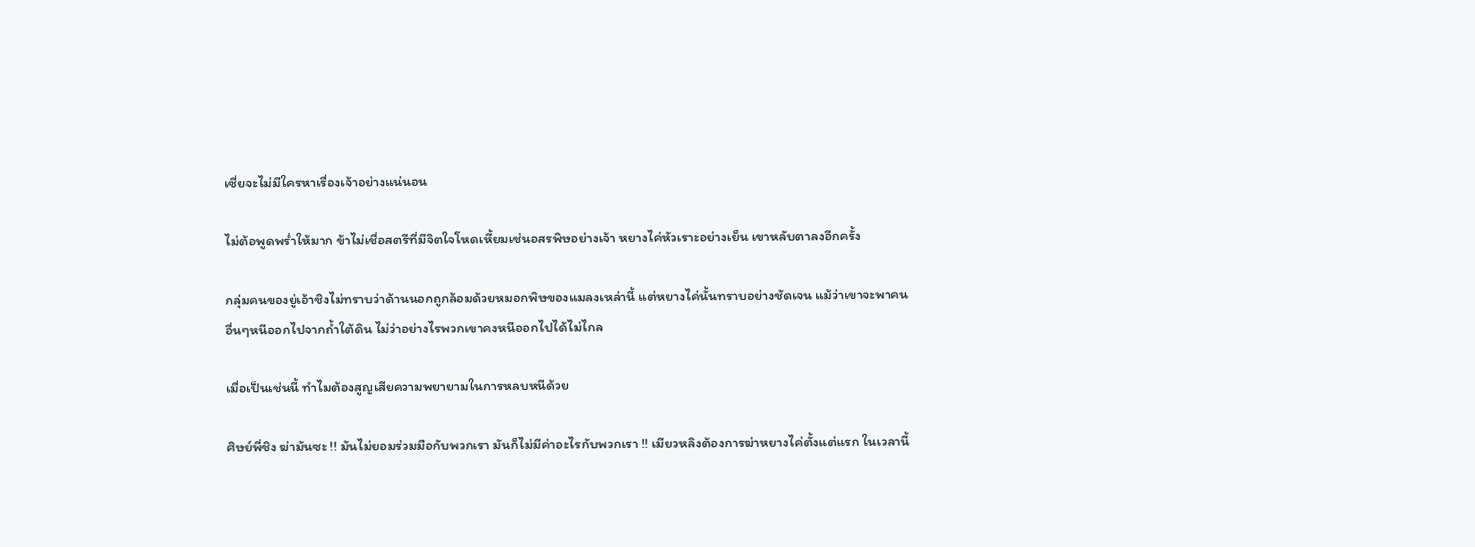เซี่ยจะไม่มีใครหาเรื่องเจ้าอย่างแน่นอน

ไม่ต้อพูดพร่ำให้มาก ข้าไม่เชื่อสตรีที่มีจิตใจโหดเหี้ยมเช่นอสรพิษอย่างเจ้า หยางไค่หัวเราะอย่างเย็น เขาหลับตาลงอีกครั้ง

กลุ่มคนของยู่เอ้าชิงไม่ทราบว่าด้านนอกถูกล้อมด้วยหมอกพิษของแมลงเหล่านี้ แต่หยางไค่นั้นทราบอย่างชัดเจน แม้ว่าเขาจะพาคนอื่นๆหนีออกไปจากถ้ำใต้ดิน ไม่ว่าอย่างไรพวกเขาคงหนีออกไปได้ไม่ไกล

เมื่อเป็นเช่นนี้ ทำไมต้องสูญเสียความพยายามในการหลบหนีด้วย

ศิษย์พี่ชิง ฆ่ามันซะ !! มันไม่ยอมร่วมมือกับพวกเรา มันก็ไม่มีค่าอะไรกับพวกเรา !! เมียวหลิงต้องการฆ่าหยางไค่ตั้งแต่แรก ในเวลานี้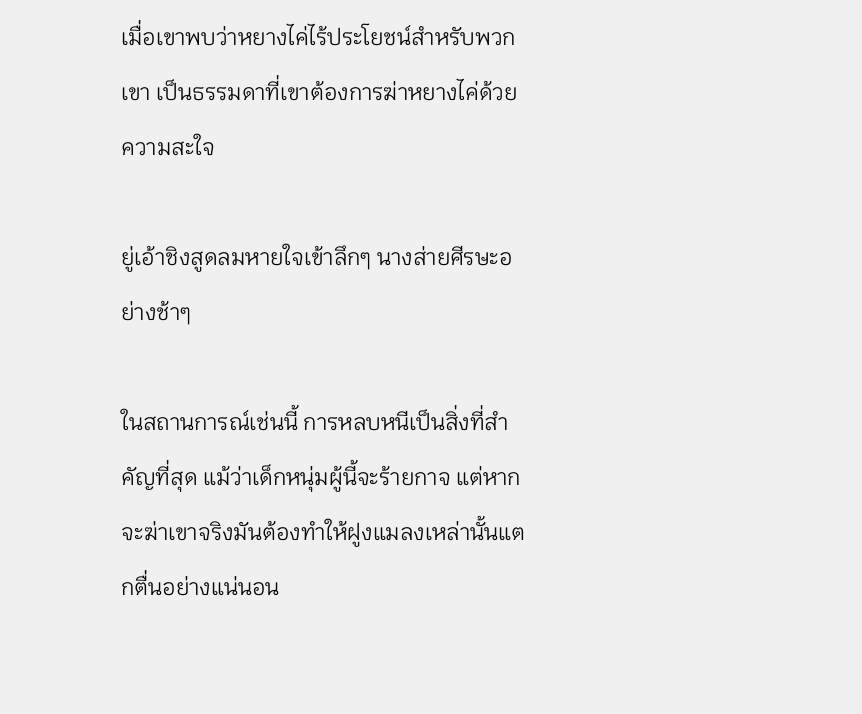เมื่อเขาพบว่าหยางไค่ไร้ประโยชน์สำหรับพวกเขา เป็นธรรมดาที่เขาต้องการฆ่าหยางไค่ด้วยความสะใจ

ยู่เอ้าชิงสูดลมหายใจเข้าลึกๆ นางส่ายศีรษะอย่างช้าๆ

ในสถานการณ์เช่นนี้ การหลบหนีเป็นสิ่งที่สำคัญที่สุด แม้ว่าเด็กหนุ่มผู้นี้จะร้ายกาจ แต่หากจะฆ่าเขาจริงมันต้องทำให้ฝูงแมลงเหล่านั้นแตกตื่นอย่างแน่นอน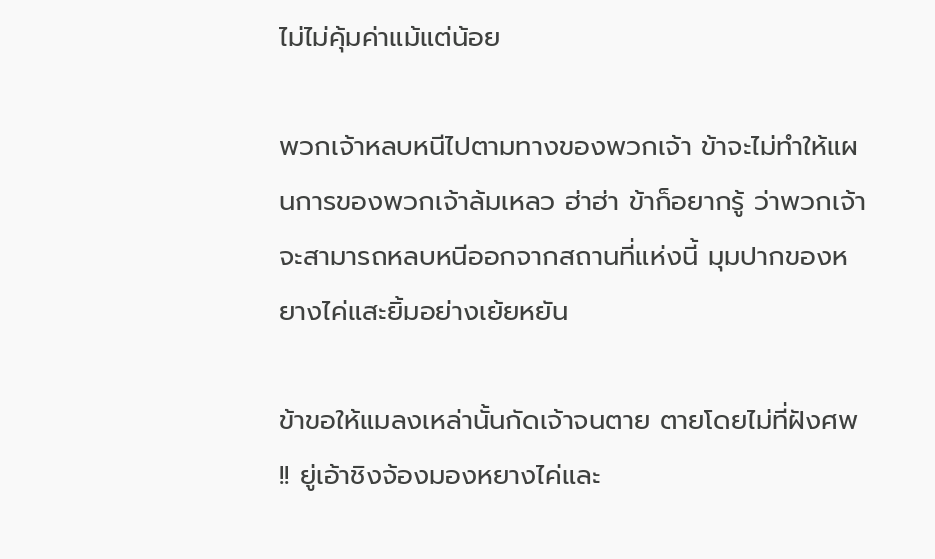ไม่ไม่คุ้มค่าแม้แต่น้อย

พวกเจ้าหลบหนีไปตามทางของพวกเจ้า ข้าจะไม่ทำให้แผนการของพวกเจ้าล้มเหลว ฮ่าฮ่า ข้าก็อยากรู้ ว่าพวกเจ้าจะสามารถหลบหนีออกจากสถานที่แห่งนี้ มุมปากของหยางไค่แสะยิ้มอย่างเย้ยหยัน

ข้าขอให้แมลงเหล่านั้นกัดเจ้าจนตาย ตายโดยไม่ที่ฝังศพ !! ยู่เอ้าชิงจ้องมองหยางไค่และ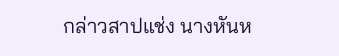กล่าวสาปแช่ง นางหันห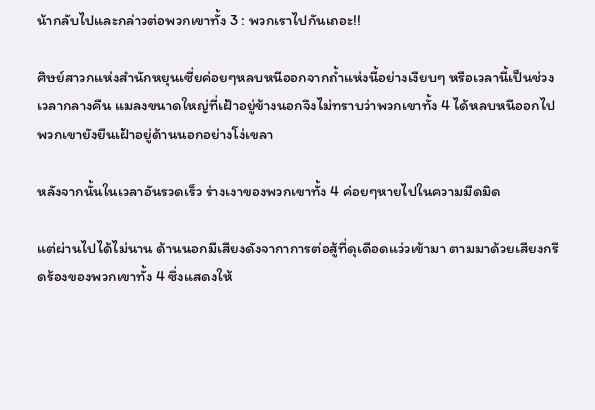น้ากลับไปและกล่าวต่อพวกเขาทั้ง 3 : พวกเราไปกันเถอะ!!

ศิษย์สาวกแห่งสำนักหยุนเซี่ยค่อยๆหลบหนีออกจากถ้ำแห่งนี้อย่างเงียบๆ หรือเวลานี้เป็นช่วงเวลากลางคืน แมลงขนาดใหญ่ที่เฝ้าอยู่ข้างนอกจึงไม่ทราบว่าพวกเขาทั้ง 4 ได้หลบหนีออกไป พวกเขายังยืนเฝ้าอยู่ด้านนอกอย่างโง่เขลา

หลังจากนั้นในเวลาอันรวดเร็ว ร่างเงาของพวกเขาทั้ง 4 ค่อยๆหายไปในความมืดมิด

แต่ผ่านไปได้ไม่นาน ด้านนอกมีเสียงดังจากาการต่อสู้ที่ดุเดือดแว่วเข้ามา ตามมาด้วยเสียงกรีดร้องของพวกเขาทั้ง 4 ซึ่งแสดงให้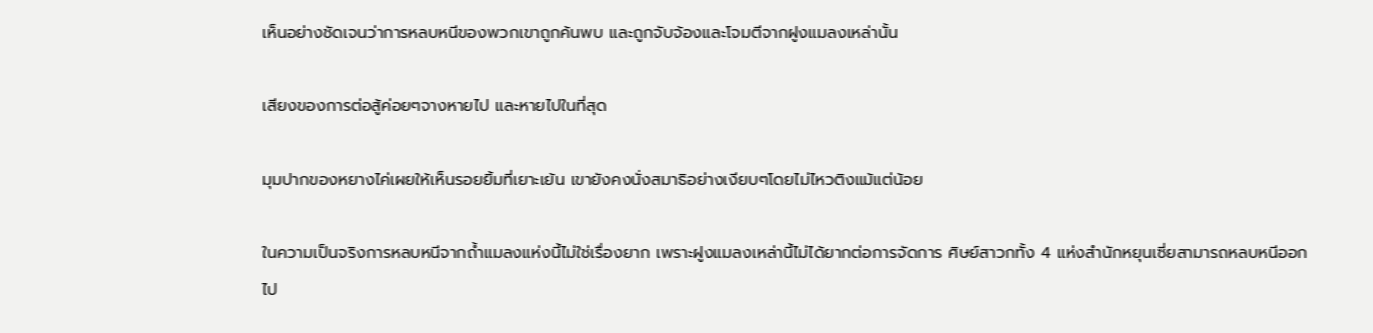เห็นอย่างชัดเจนว่าการหลบหนีของพวกเขาถูกค้นพบ และถูกจับจ้องและโจมตีจากฝูงแมลงเหล่านั้น

เสียงของการต่อสู้ค่อยๆจางหายไป และหายไปในที่สุด

มุมปากของหยางไค่เผยให้เห็นรอยยิ้มที่เยาะเย้น เขายังคงนั่งสมาธิอย่างเงียบๆโดยไม่ไหวติงแม้แต่น้อย

ในความเป็นจริงการหลบหนีจากถ้ำแมลงแห่งนี้ไม่ใช่เรื่องยาก เพราะฝูงแมลงเหล่านี้ไม่ได้ยากต่อการจัดการ ศิษย์สาวกทั้ง 4 แห่งสำนักหยุนเซี่ยสามารถหลบหนีออกไป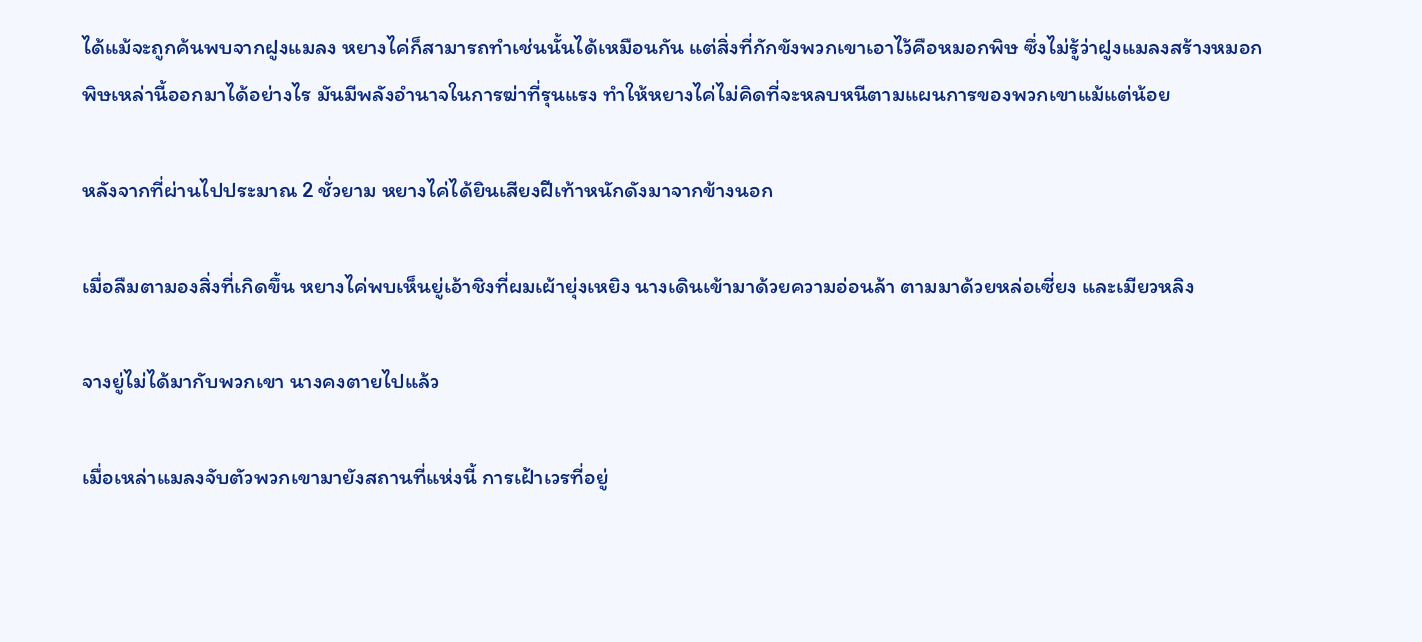ได้แม้จะถูกค้นพบจากฝูงแมลง หยางไค่ก็สามารถทำเช่นนั้นได้เหมือนกัน แต่สิ่งที่กักขังพวกเขาเอาไว้คือหมอกพิษ ซึ่งไม่รู้ว่าฝูงแมลงสร้างหมอกพิษเหล่านี้ออกมาได้อย่างไร มันมีพลังอำนาจในการฆ่าที่รุนแรง ทำให้หยางไค่ไม่คิดที่จะหลบหนีตามแผนการของพวกเขาแม้แต่น้อย

หลังจากที่ผ่านไปประมาณ 2 ชั่วยาม หยางไค่ได้ยินเสียงฝีเท้าหนักดังมาจากข้างนอก

เมื่อลืมตามองสิ่งที่เกิดขึ้น หยางไค่พบเห็นยู่เอ้าชิงที่ผมเผ้ายุ่งเหยิง นางเดินเข้ามาด้วยความอ่อนล้า ตามมาด้วยหล่อเซี่ยง และเมียวหลิง

จางยู่ไม่ได้มากับพวกเขา นางคงตายไปแล้ว

เมื่อเหล่าแมลงจับตัวพวกเขามายังสถานที่แห่งนี้ การเฝ้าเวรที่อยู่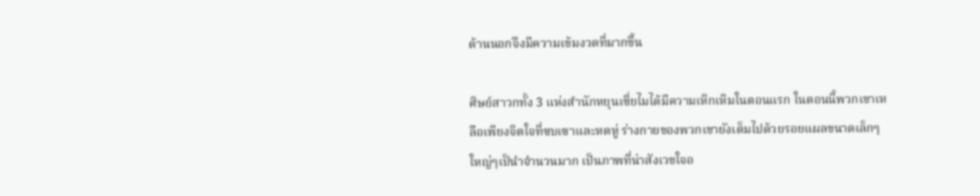ด้านนอกจึงมีความเข้มงวดที่มากขึ้น

ศิษย์สาวกทั้ง 3 แห่งสำนักหยุนเซี่ยไมได้มีความเหิกเหิมในตอนแรก ในตอนนี้พวกเขาเหลือเพียงจิตใจที่ซบเซาและหดหู่ ร่างกายของพวกเขายังเต็มไปด้วยรอยแผลขนาดเล็กๆใหญ่ๆเป็นำจำนวนมาก เป็นภาพที่น่าสังเวชใจอ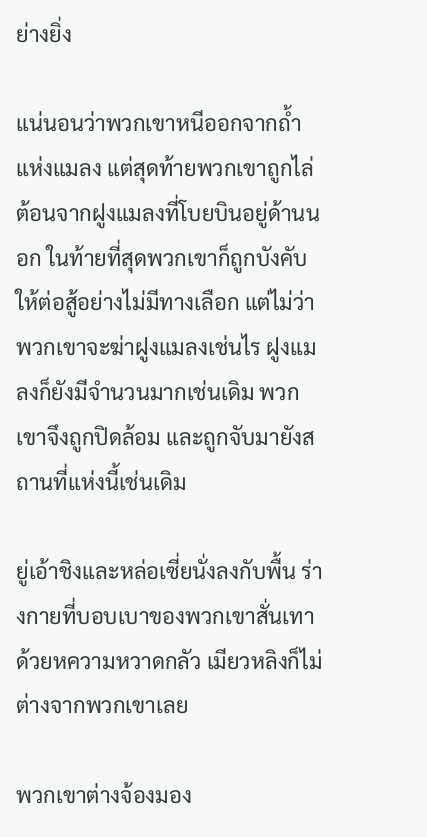ย่างยิ่ง

แน่นอนว่าพวกเขาหนีออกจากถ้ำแห่งแมลง แต่สุดท้ายพวกเขาถูกไล่ต้อนจากฝูงแมลงที่โบยบินอยู่ด้านนอก ในท้ายที่สุดพวกเขาก็ถูกบังคับให้ต่อสู้อย่างไม่มีทางเลือก แต่ไม่ว่าพวกเขาจะฆ่าฝูงแมลงเช่นไร ฝูงแมลงก็ยังมีจำนวนมากเช่นเดิม พวกเขาจึงถูกปิดล้อม และถูกจับมายังสถานที่แห่งนี้เช่นเดิม

ยู่เอ้าชิงและหล่อเซี่ยนั่งลงกับพื้น ร่างกายที่บอบเบาของพวกเขาสั่นเทาด้วยหความหวาดกลัว เมียวหลิงก็ไม่ต่างจากพวกเขาเลย

พวกเขาต่างจ้องมอง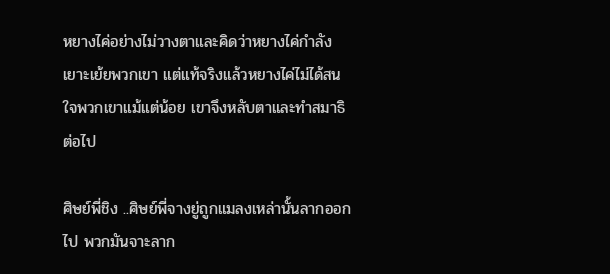หยางไค่อย่างไม่วางตาและคิดว่าหยางไค่กำลังเยาะเย้ยพวกเขา แต่แท้จริงแล้วหยางไค่ไม่ได้สนใจพวกเขาแม้แต่น้อย เขาจึงหลับตาและทำสมาธิต่อไป

ศิษย์พี่ชิง ..ศิษย์พี่จางยู่ถูกแมลงเหล่านั้นลากออกไป พวกมันจาะลาก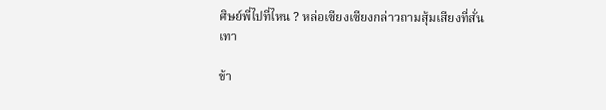ศิษย์พี่ไปที่ไหน ? หล่อเซียงเซียงกล่าวถามสุ้มเสียงที่สั่นเทา

ข้า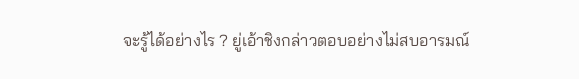จะรู้ได้อย่างไร ? ยู่เอ้าชิงกล่าวตอบอย่างไม่สบอารมณ์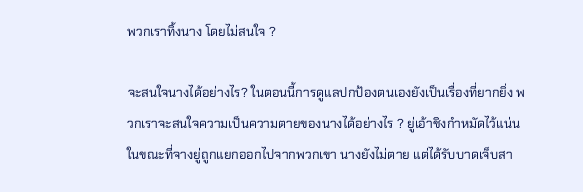พวกเราทิ้งนาง โดยไม่สนใจ ?

จะสนใจนางได้อย่างไร? ในตอนนี้การดูแลปกป้องตนเองยังเป็นเรื่องที่ยากยิ่ง พวกเราจะสนใจความเป็นความตายของนางได้อย่างไร ? ยู่เอ้าชิงกำหมัดไว้แน่น ในขณะที่จางยู่ถูกแยกออกไปจากพวกเขา นางยังไม่ตาย แต่ได้รับบาดเจ็บสา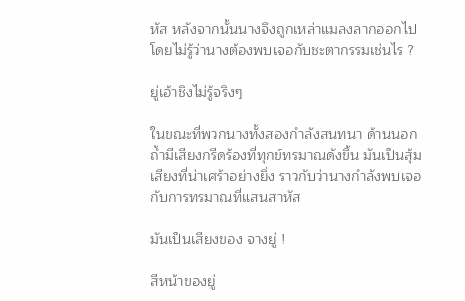หัส หลังจากนั้นนางจึงถูกเหล่าแมลงลากออกไป โดยไม่รู้ว่านางต้องพบเจอกับชะตากรรมเช่นไร ?

ยู่เอ้าชิงไม่รู้จริงๆ

ในขณะที่พวกนางทั้งสองกำลังสนทนา ด้านนอกถ้ำมีเสียงกรีดร้องที่ทุกข์ทรมาณดังขึ้น มันเป็นสุ้มเสียงที่น่าเศร้าอย่างยิ่ง ราวกับว่านางกำลังพบเจอกับการทรมาณที่แสนสาหัส

มันเป็นเสียงของ จางยู่ !

สีหน้าของยู่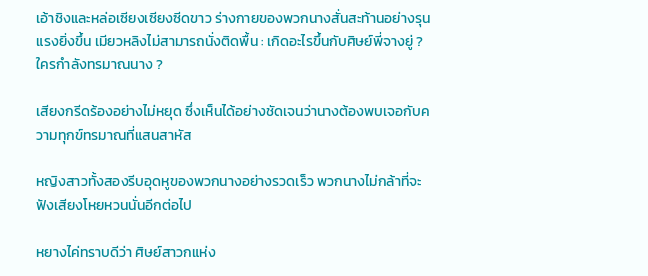เอ้าชิงและหล่อเซียงเซียงซีดขาว ร่างกายของพวกนางสั่นสะท้านอย่างรุนแรงยิ่งขึ้น เมียวหลิงไม่สามารถนั่งติดพื้น : เกิดอะไรขึ้นกับศิษย์พี่จางยู่ ? ใครกำลังทรมาณนาง ?

เสียงกรีดร้องอย่างไม่หยุด ซึ่งเห็นได้อย่างชัดเจนว่านางต้องพบเจอกับความทุกข์ทรมาณที่แสนสาหัส

หญิงสาวทั้งสองรีบอุดหูของพวกนางอย่างรวดเร็ว พวกนางไม่กล้าที่จะฟังเสียงโหยหวนนั่นอีกต่อไป

หยางไค่ทราบดีว่า ศิษย์สาวกแห่ง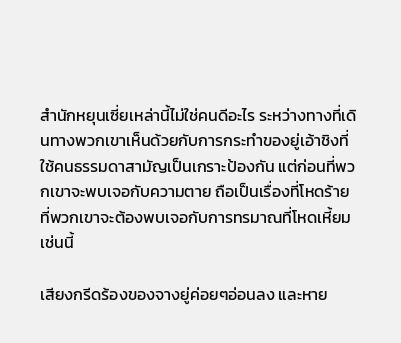สำนักหยุนเซี่ยเหล่านี้ไม่ใช่คนดีอะไร ระหว่างทางที่เดินทางพวกเขาเห็นด้วยกับการกระทำของยู่เอ้าชิงที่ใช้คนธรรมดาสามัญเป็นเกราะป้องกัน แต่ก่อนที่พวกเขาจะพบเจอกับความตาย ถือเป็นเรื่องที่โหดร้ายที่พวกเขาจะต้องพบเจอกับการทรมาณที่โหดเหี้ยมเช่นนี้

เสียงกรีดร้องของจางยู่ค่อยๆอ่อนลง และหาย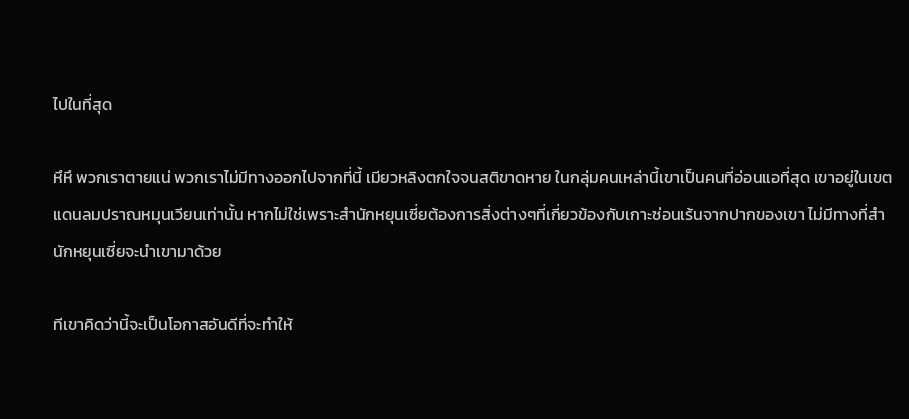ไปในที่สุด

หึหึ พวกเราตายแน่ พวกเราไม่มีทางออกไปจากที่นี้ เมียวหลิงตกใจจนสติขาดหาย ในกลุ่มคนเหล่านี้เขาเป็นคนที่อ่อนแอที่สุด เขาอยู่ในเขตแดนลมปราณหมุนเวียนเท่านั้น หากไม่ใช่เพราะสำนักหยุนเซี่ยต้องการสิ่งต่างๆที่เกี่ยวข้องกับเกาะซ่อนเร้นจากปากของเขา ไม่มีทางที่สำนักหยุนเซี่ยจะนำเขามาด้วย

ทีเขาคิดว่านี้จะเป็นโอกาสอันดีที่จะทำให้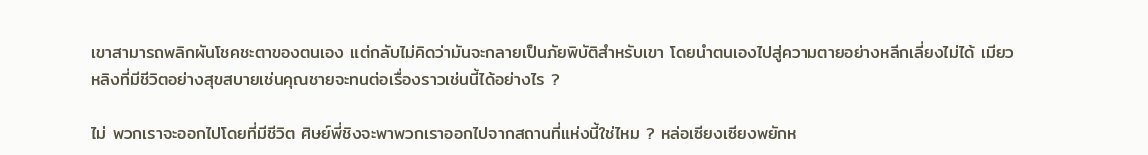เขาสามารถพลิกผันโชคชะตาของตนเอง แต่กลับไม่คิดว่ามันจะกลายเป็นภัยพิบัติสำหรับเขา โดยนำตนเองไปสู่ความตายอย่างหลีกเลี่ยงไม่ได้ เมียวหลิงที่มีชีวิตอย่างสุขสบายเช่นคุณชายจะทนต่อเรื่องราวเช่นนี้ได้อย่างไร ?

ไม่ พวกเราจะออกไปโดยที่มีชีวิต ศิษย์พี่ชิงจะพาพวกเราออกไปจากสถานที่แห่งนี้ใช่ไหม ? หล่อเซียงเซียงพยักห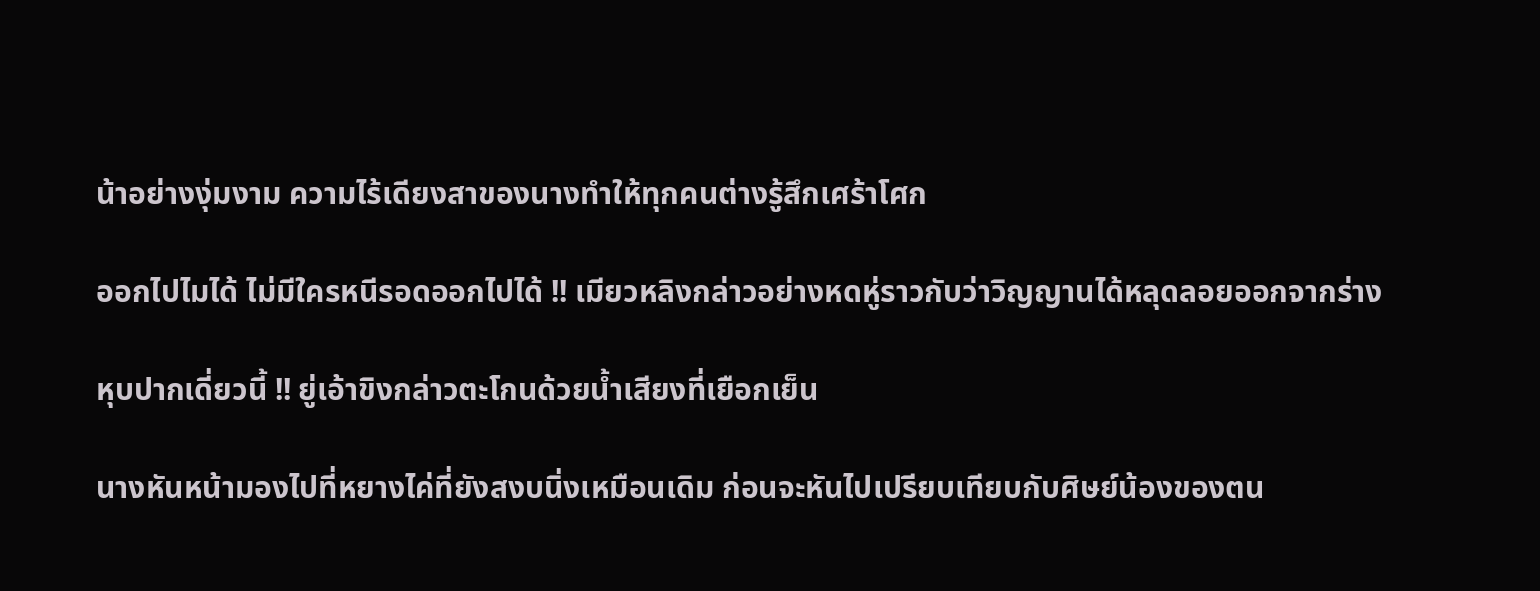น้าอย่างงุ่มงาม ความไร้เดียงสาของนางทำให้ทุกคนต่างรู้สึกเศร้าโศก

ออกไปไมได้ ไม่มีใครหนีรอดออกไปได้ !! เมียวหลิงกล่าวอย่างหดหู่ราวกับว่าวิญญานได้หลุดลอยออกจากร่าง

หุบปากเดี่ยวนี้ !! ยู่เอ้าขิงกล่าวตะโกนด้วยน้ำเสียงที่เยือกเย็น

นางหันหน้ามองไปที่หยางไค่ที่ยังสงบนิ่งเหมือนเดิม ก่อนจะหันไปเปรียบเทียบกับศิษย์น้องของตน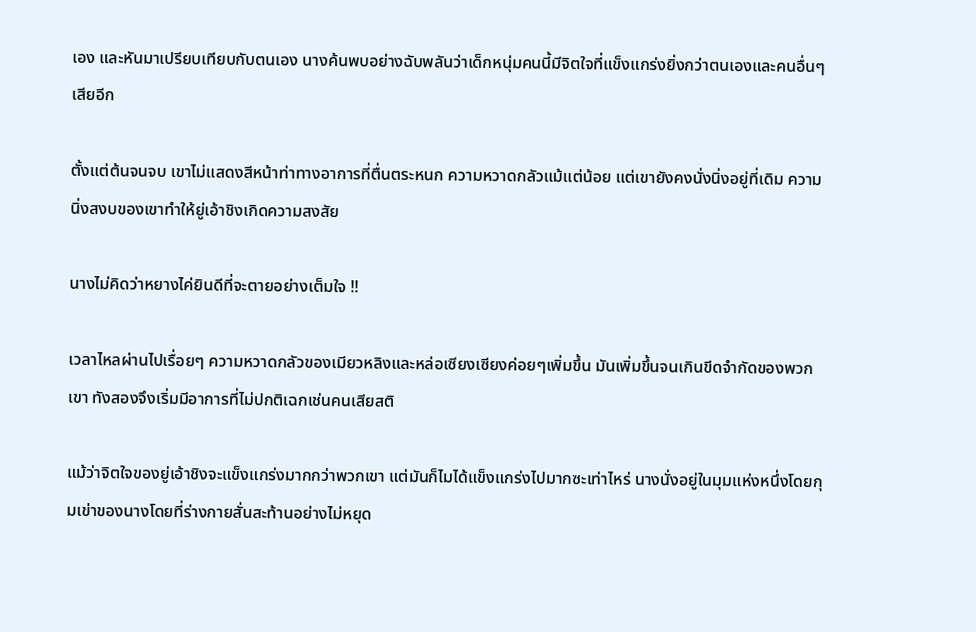เอง และหันมาเปรียบเทียบกับตนเอง นางค้นพบอย่างฉับพลันว่าเด็กหนุ่มคนนี้มีจิตใจที่แข็งแกร่งยิ่งกว่าตนเองและคนอื่นๆเสียอีก

ตั้งแต่ต้นจนจบ เขาไม่แสดงสีหน้าท่าทางอาการที่ตื่นตระหนก ความหวาดกลัวแม้แต่น้อย แต่เขายังคงนั่งนิ่งอยู่ที่เดิม ความนิ่งสงบของเขาทำให้ยู่เอ้าชิงเกิดความสงสัย

นางไม่คิดว่าหยางไค่ยินดีที่จะตายอย่างเต็มใจ !!

เวลาไหลผ่านไปเรื่อยๆ ความหวาดกลัวของเมียวหลิงและหล่อเซียงเซียงค่อยๆเพิ่มขึ้น มันเพิ่มขึ้นจนเกินขีดจำกัดของพวกเขา ทังสองจึงเริ่มมีอาการที่ไม่ปกติเฉกเช่นคนเสียสติ

แม้ว่าจิตใจของยู่เอ้าชิงจะแข็งแกร่งมากกว่าพวกเขา แต่มันก็ไมได้แข็งแกร่งไปมากซะเท่าไหร่ นางนั่งอยู่ในมุมแห่งหนึ่งโดยกุมเข่าของนางโดยที่ร่างกายสั่นสะท้านอย่างไม่หยุด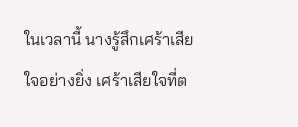ในเวลานี้ นางรู้สึกเศร้าเสียใจอย่างยิ่ง เศร้าเสียใจที่ต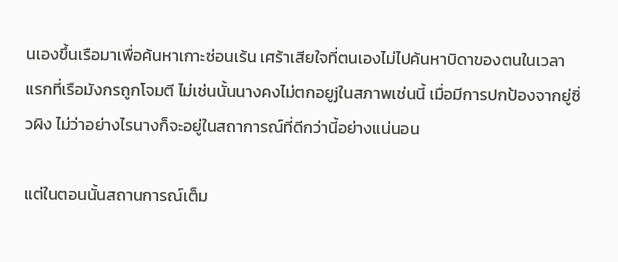นเองขึ้นเรือมาเพื่อค้นหาเกาะซ่อนเร้น เศร้าเสียใจที่ตนเองไม่ไปค้นหาบิดาของตนในเวลาแรกที่เรือมังกรถูกโจมตี ไม่เช่นนั้นนางคงไม่ตกอยูjในสภาพเช่นนี้ เมื่อมีการปกป้องจากยู่ซิ่วผิง ไม่ว่าอย่างไรนางก็จะอยู่ในสถาการณ์ที่ดีกว่านี้อย่างแน่นอน

แต่ในตอนนั้นสถานการณ์เต็ม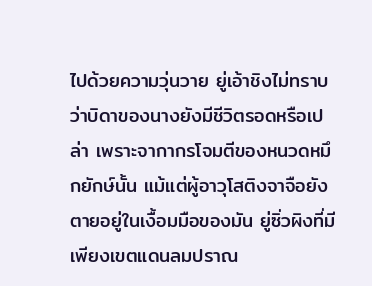ไปด้วยความวุ่นวาย ยู่เอ้าชิงไม่ทราบว่าบิดาของนางยังมีชีวิตรอดหรือเปล่า เพราะจากากรโจมตีของหนวดหมึกยักษ์นั้น แม้แต่ผู้อาวุโสติงจาจือยังตายอยู่ในเงื้อมมือของมัน ยู่ซิ่วผิงที่มีเพียงเขตแดนลมปราณ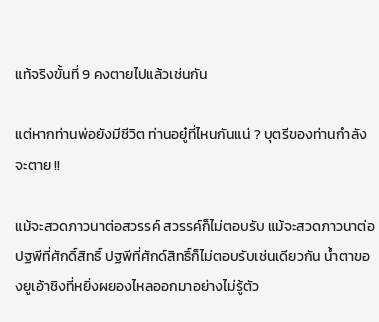แท้จริงขั้นที่ 9 คงตายไปแล้วเช่นกัน

แต่หากท่านพ่อยังมีชีวิต ท่านอยู๋ที่ไหนกันแน่ ? บุตรีของท่านกำลังจะตาย !!

แม้จะสวดภาวนาต่อสวรรค์ สวรรค์ก็ไม่ตอบรับ แม้จะสวดภาวนาต่อปฐพีที่ศักดิ์สิทธิ์ ปฐพีที่ศักด์สิทธิ์ก็ไม่ตอบรับเช่นเดียวกัน น้ำตาของยูเอ้าชิงที่หยิ่งผยองไหลออกมาอย่างไม่รู้ตัว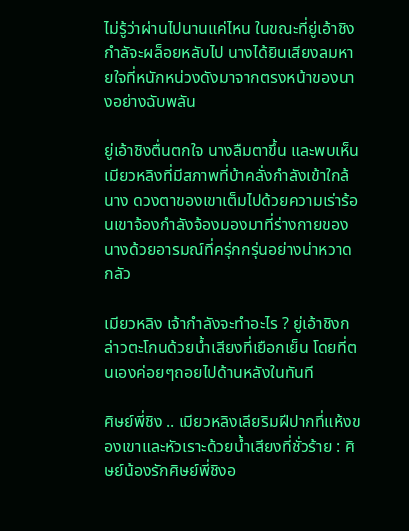ไม่รู้ว่าผ่านไปนานแค่ไหน ในขณะที่ยู่เอ้าชิงกำลัจะผล็อยหลับไป นางได้ยินเสียงลมหายใจที่หนักหน่วงดังมาจากตรงหน้าของนางอย่างฉับพลัน

ยู่เอ้าชิงตื่นตกใจ นางลืมตาขึ้น และพบเห็นเมียวหลิงที่มีสภาพที่บ้าคลั่งกำลังเข้าใกล้นาง ดวงตาของเขาเต็มไปด้วยความเร่าร้อนเขาจ้องกำลังจ้องมองมาที่ร่างกายของนางด้วยอารมณ์ที่ครุ่กกรุ่นอย่างน่าหวาดกลัว

เมียวหลิง เจ้ากำลังจะทำอะไร ? ยู่เอ้าชิงกล่าวตะโกนด้วยน้ำเสียงที่เยือกเย็น โดยที่ตนเองค่อยๆถอยไปด้านหลังในทันที

ศิษย์พี่ชิง .. เมียวหลิงเลียริมฝีปากที่แห้งของเขาและหัวเราะด้วยน้ำเสียงที่ชั่วร้าย : ศิษย์น้องรักศิษย์พี่ชิงอ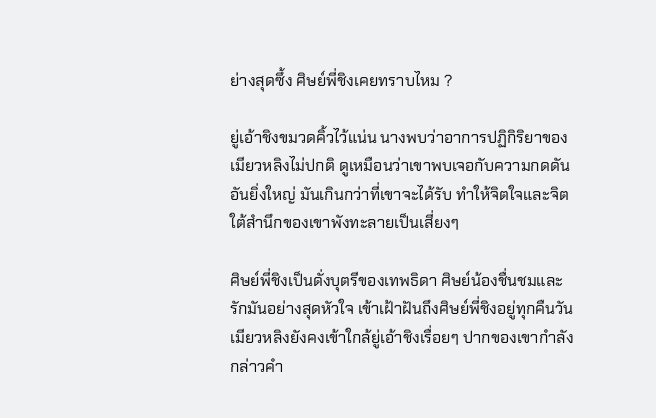ย่างสุดซึ้ง ศิษย์พี่ชิงเคยทราบไหม ?

ยู่เอ้าชิงขมวดคิ้วไว้แน่น นางพบว่าอาการปฏิกิริยาของเมียวหลิงไม่ปกติ ดูเหมือนว่าเขาพบเจอกับความกดดันอันยิ่งใหญ่ มันเกินกว่าที่เขาจะได้รับ ทำให้จิตใจและจิตใต้สำนึกของเขาพังทะลายเป็นเสี่ยงๆ

ศิษย์พี่ชิงเป็นดั่งบุตรีของเทพธิดา ศิษย์น้องชื่นชมและรักมันอย่างสุดหัวใจ เข้าเฝ้าฝันถึงศิษย์พี่ชิงอยู่ทุกคืนวัน เมียวหลิงยังคงเข้าใกล้ยู่เอ้าชิงเรื่อยๆ ปากของเขากำลังกล่าวคำ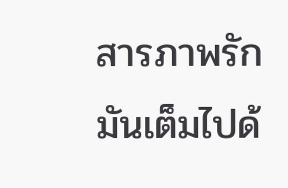สารภาพรักมันเต็มไปด้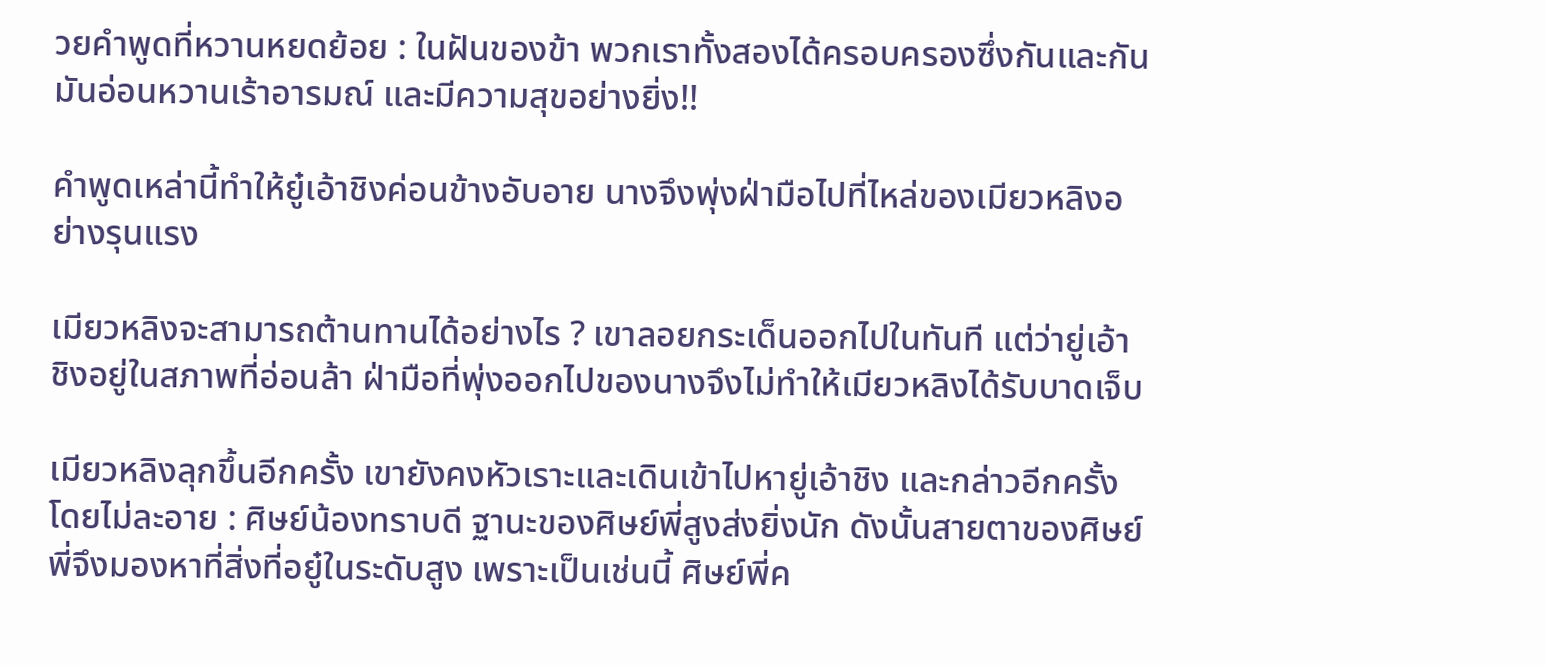วยคำพูดที่หวานหยดย้อย : ในฝันของข้า พวกเราทั้งสองได้ครอบครองซึ่งกันและกัน มันอ่อนหวานเร้าอารมณ์ และมีความสุขอย่างยิ่ง!!

คำพูดเหล่านี้ทำให้ยู๋เอ้าชิงค่อนข้างอับอาย นางจึงพุ่งฝ่ามือไปที่ไหล่ของเมียวหลิงอย่างรุนแรง

เมียวหลิงจะสามารถต้านทานได้อย่างไร ? เขาลอยกระเด็นออกไปในทันที แต่ว่ายู่เอ้าชิงอยู่ในสภาพที่อ่อนล้า ฝ่ามือที่พุ่งออกไปของนางจึงไม่ทำให้เมียวหลิงได้รับบาดเจ็บ

เมียวหลิงลุกขึ้นอีกครั้ง เขายังคงหัวเราะและเดินเข้าไปหายู่เอ้าชิง และกล่าวอีกครั้งโดยไม่ละอาย : ศิษย์น้องทราบดี ฐานะของศิษย์พี่สูงส่งยิ่งนัก ดังนั้นสายตาของศิษย์พี่จึงมองหาที่สิ่งที่อยู๋ในระดับสูง เพราะเป็นเช่นนี้ ศิษย์พี่ค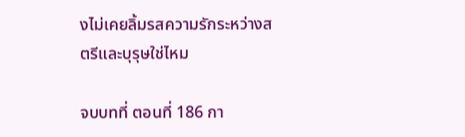งไม่เคยลิ้มรสความรักระหว่างสตรีและบุรุษใช่ไหม

จบบทที่ ตอนที่ 186 กา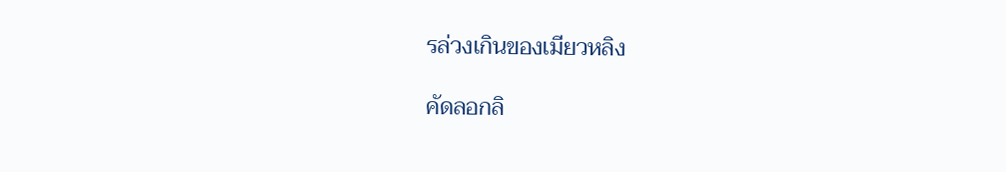รล่วงเกินของเมียวหลิง

คัดลอกลิ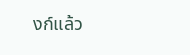งก์แล้ว